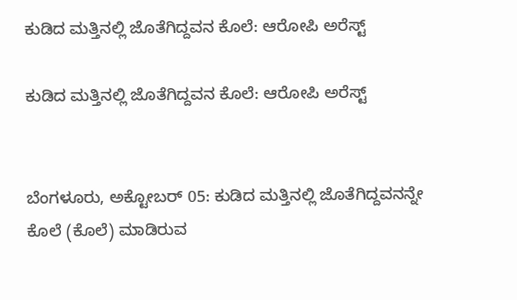ಕುಡಿದ ಮತ್ತಿನಲ್ಲಿ ಜೊತೆಗಿದ್ದವನ ಕೊಲೆ: ಆರೋಪಿ ಅರೆಸ್ಟ್

ಕುಡಿದ ಮತ್ತಿನಲ್ಲಿ ಜೊತೆಗಿದ್ದವನ ಕೊಲೆ: ಆರೋಪಿ ಅರೆಸ್ಟ್


ಬೆಂಗಳೂರು, ಅಕ್ಟೋಬರ್ 05: ಕುಡಿದ ಮತ್ತಿನಲ್ಲಿ ಜೊತೆಗಿದ್ದವನನ್ನೇ ಕೊಲೆ (ಕೊಲೆ) ಮಾಡಿರುವ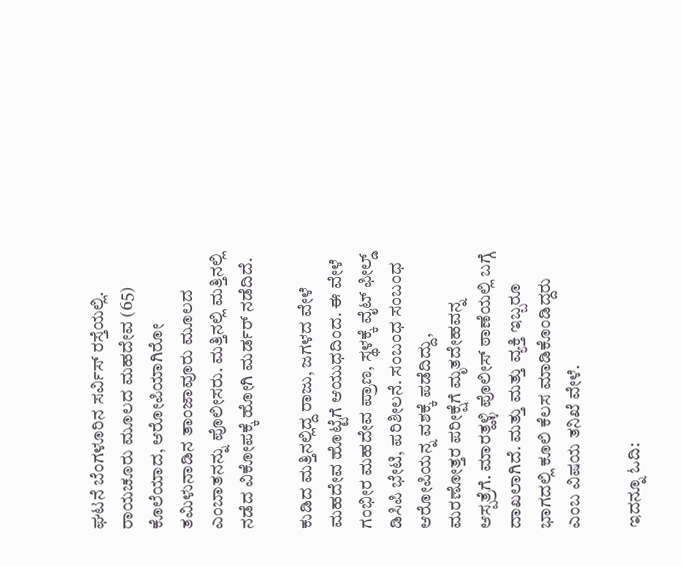ಘಟನೆ ಬೆಂಗಳೂರಿನ ಸರ್ವಿಸ್ ರಸ್ತೆಯಲ್ಲಿ. ರಾಯಚೂರು ಮೂಲದ ಮಹದೇವ (65) ಕೊಲೆಯಾದ, ಆರೋಪಿಯಾಗಿರೋ ತಮಿಳುನಾಡಿನ ತಾಂಜಾವೂರು ಮೂಲದ ಎಂಬಾತನನ್ನು ಪೊಲೀಸರು. ಮತ್ತಿನಲ್ಲಿ ಮತ್ತಿನಲ್ಲಿ ನಡೆದ ವಿಕೋಪಕ್ಕೆ ಹೋಗಿ ಮರ್ಡರ್ ನಡೆದಿದೆ.

ಕುಡಿದ ಮತ್ತಿನಲ್ಲಿದ್ದ ರಾಜು, ಜಗಳದ ವೇಳೆ ಮಹದೇವ ಹೊಟ್ಟೆಗೆ ಆಯುಧದಿಂದ. ಈ ವೇಳೆ ಗಂಭೀರ ಮಹದೇವ ಪ್ರಾಣ, ಸ್ಥಳಕ್ಕೆ ವೈಟ್ ಫೀಲ್ಡ್ ಡಿಸಿಪಿ ಭೇಟಿ, ಪರಿಶೀಲನೆ. ಸಂಬಂಧ ಸಂಬಂಧ ಆರೋಪಿಯನ್ನ ವಶಕ್ಕೆ ಪಡೆದಿದ್ದು, ಮರಣೋತ್ತರ ಪರೀಕ್ಷೆಗೆ ಮೃತದೇಹವನ್ನ ಆಸ್ಪತ್ರೆಗೆ. ಮಾರತ್ಹಳ್ಳಿ ಪೊಲೀಸ್ ಠಾಣೆಯಲ್ಲಿ ಬಗ್ಗೆ ದಾಖಲಾಗಿದೆ. ಮತ್ತು ಮತ್ತು ವ್ಯಕ್ತಿ ಇಬ್ಬರೂ ಭಾಗದಲ್ಲಿ ಕೂಲಿ ಕೆಲಸ ಮಾಡಿಕೊಂಡಿದ್ದರು ಎಂಬ ವಿಷಯ ತನಿಖೆ ವೇಳೆ.

ಇದನ್ನೂ ಓದಿ: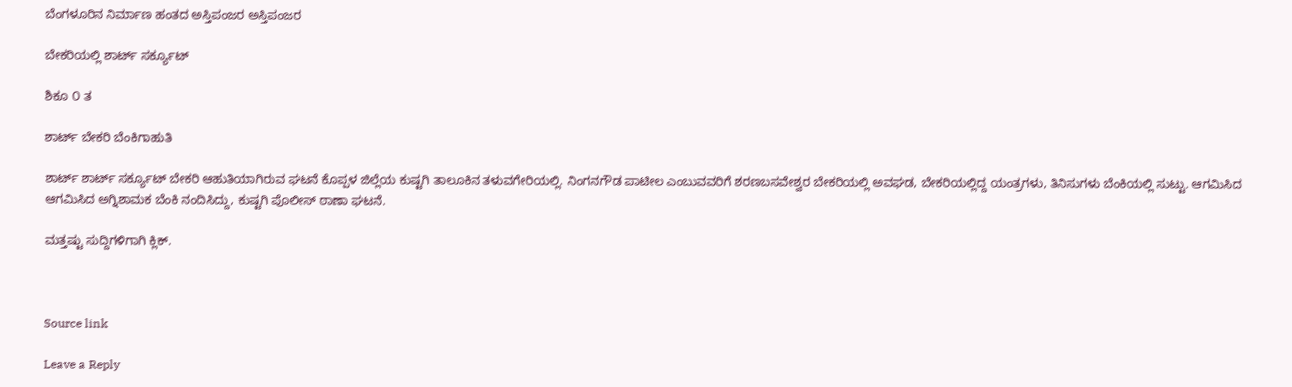ಬೆಂಗಳೂರಿನ ನಿರ್ಮಾಣ ಹಂತದ ಅಸ್ತಿಪಂಜರ ಅಸ್ತಿಪಂಜರ

ಬೇಕರಿಯಲ್ಲಿ ಶಾರ್ಟ್ ಸರ್ಕ್ಯೂಟ್

ಶಿಕೂ ೦ ತ

ಶಾರ್ಟ್ ಬೇಕರಿ ಬೆಂಕಿಗಾಹುತಿ

ಶಾರ್ಟ್ ಶಾರ್ಟ್ ಸರ್ಕ್ಯೂಟ್ ಬೇಕರಿ ಆಹುತಿಯಾಗಿರುವ ಘಟನೆ ಕೊಪ್ಪಳ ಜಿಲ್ಲೆಯ ಕುಷ್ಟಗಿ ತಾಲೂಕಿನ ತಳುವಗೇರಿಯಲ್ಲಿ. ನಿಂಗನಗೌಡ ಪಾಟೀಲ ಎಂಬುವವರಿಗೆ ಶರಣಬಸವೇಶ್ವರ ಬೇಕರಿಯಲ್ಲಿ ಅವಘಡ, ಬೇಕರಿಯಲ್ಲಿದ್ದ ಯಂತ್ರಗಳು, ತಿನಿಸುಗಳು ಬೆಂಕಿಯಲ್ಲಿ ಸುಟ್ಟು. ಆಗಮಿಸಿದ ಆಗಮಿಸಿದ ಅಗ್ನಿಶಾಮಕ ಬೆಂಕಿ ನಂದಿಸಿದ್ದು, ಕುಷ್ಟಗಿ ಪೊಲೀಸ್ ಠಾಣಾ ಘಟನೆ.

ಮತ್ತಷ್ಟು ಸುದ್ದಿಗಳಿಗಾಗಿ ಕ್ಲಿಕ್.



Source link

Leave a Reply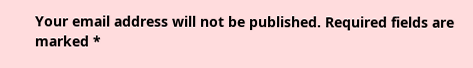Your email address will not be published. Required fields are marked *